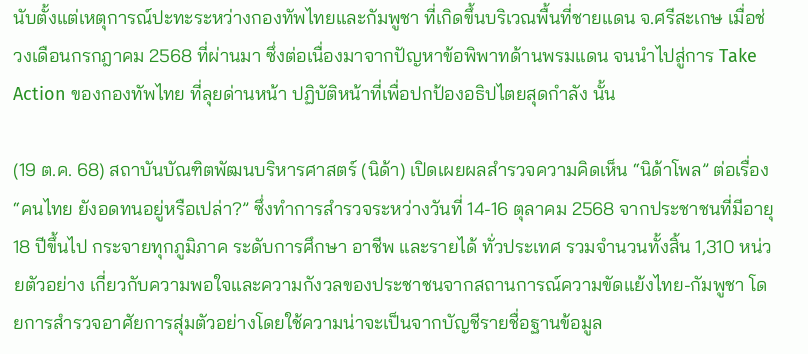นับตั้งแต่เหตุการณ์ปะทะระหว่างกองทัพไทยและกัมพูชา ที่เกิดขึ้นบริเวณพื้นที่ชายแดน จ.ศรีสะเกษ เมื่อช่วงเดือนกรกฎาคม 2568 ที่ผ่านมา ซึ่งต่อเนื่องมาจากปัญหาข้อพิพาทด้านพรมแดน จนนำไปสู่การ Take Action ของกองทัพไทย ที่ลุยด่านหน้า ปฏิบัติหน้าที่เพื่อปกป้องอธิปไตยสุดกำลัง นั้น

(19 ต.ค. 68) สถาบันบัณฑิตพัฒนบริหารศาสตร์ (นิด้า) เปิดเผยผลสำรวจความคิดเห็น “นิด้าโพล” ต่อเรื่อง “คนไทย ยังอดทนอยู่หรือเปล่า?” ซึ่งทำการสำรวจระหว่างวันที่ 14-16 ตุลาคม 2568 จากประชาชนที่มีอายุ 18 ปีขึ้นไป กระจายทุกภูมิภาค ระดับการศึกษา อาชีพ และรายได้ ทั่วประเทศ รวมจำนวนทั้งสิ้น 1,310 หน่วยตัวอย่าง เกี่ยวกับความพอใจและความกังวลของประชาชนจากสถานการณ์ความขัดแย้งไทย-กัมพูชา โดยการสำรวจอาศัยการสุ่มตัวอย่างโดยใช้ความน่าจะเป็นจากบัญชีรายชื่อฐานข้อมูล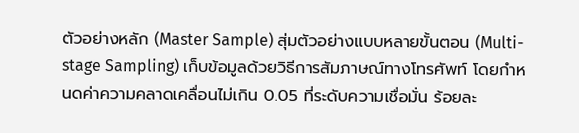ตัวอย่างหลัก (Master Sample) สุ่มตัวอย่างแบบหลายขั้นตอน (Multi-stage Sampling) เก็บข้อมูลด้วยวิธีการสัมภาษณ์ทางโทรศัพท์ โดยกำหนดค่าความคลาดเคลื่อนไม่เกิน 0.05 ที่ระดับความเชื่อมั่น ร้อยละ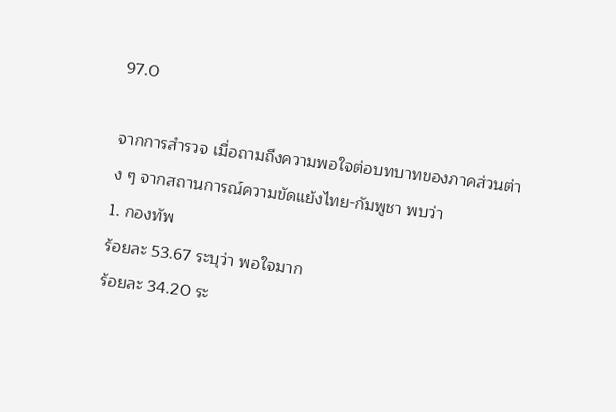97.0

จากการสำรวจ เมื่อถามถึงความพอใจต่อบทบาทของภาคส่วนต่าง ๆ จากสถานการณ์ความขัดแย้งไทย-กัมพูชา พบว่า
1. กองทัพ
ร้อยละ 53.67 ระบุว่า พอใจมาก
ร้อยละ 34.20 ระ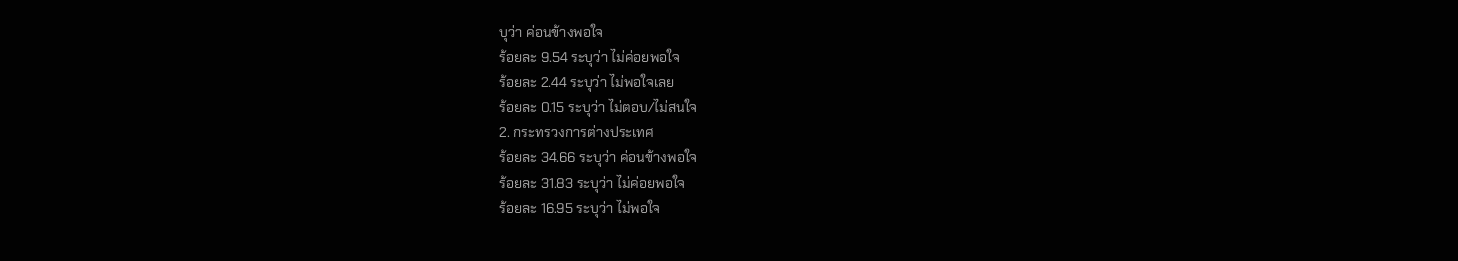บุว่า ค่อนข้างพอใจ
ร้อยละ 9.54 ระบุว่า ไม่ค่อยพอใจ
ร้อยละ 2.44 ระบุว่า ไม่พอใจเลย
ร้อยละ 0.15 ระบุว่า ไม่ตอบ/ไม่สนใจ
2. กระทรวงการต่างประเทศ
ร้อยละ 34.66 ระบุว่า ค่อนข้างพอใจ
ร้อยละ 31.83 ระบุว่า ไม่ค่อยพอใจ
ร้อยละ 16.95 ระบุว่า ไม่พอใจ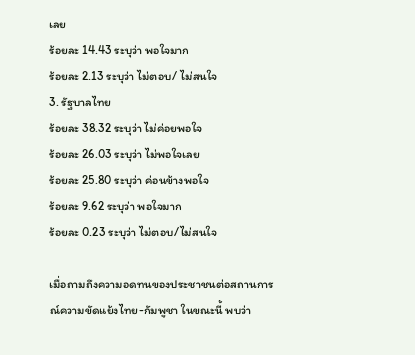เลย
ร้อยละ 14.43 ระบุว่า พอใจมาก
ร้อยละ 2.13 ระบุว่า ไม่ตอบ/ ไม่สนใจ
3. รัฐบาลไทย
ร้อยละ 38.32 ระบุว่า ไม่ค่อยพอใจ
ร้อยละ 26.03 ระบุว่า ไม่พอใจเลย
ร้อยละ 25.80 ระบุว่า ค่อนข้างพอใจ
ร้อยละ 9.62 ระบุว่า พอใจมาก
ร้อยละ 0.23 ระบุว่า ไม่ตอบ/ไม่สนใจ

เมื่อถามถึงความอดทนของประชาชนต่อสถานการณ์ความขัดแย้งไทย-กัมพูชา ในขณะนี้ พบว่า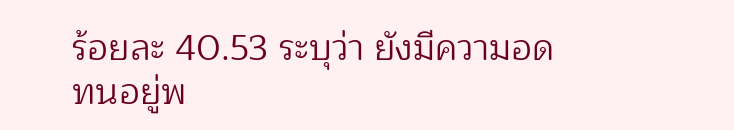ร้อยละ 40.53 ระบุว่า ยังมีความอดทนอยู่พ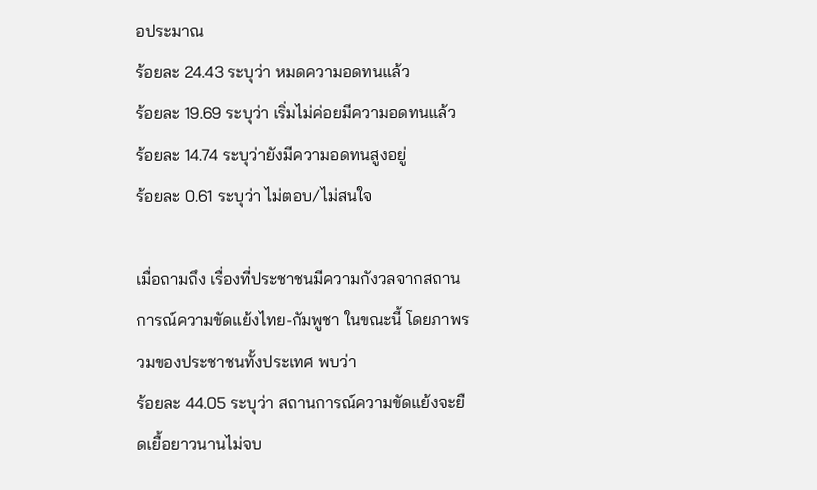อประมาณ
ร้อยละ 24.43 ระบุว่า หมดความอดทนแล้ว
ร้อยละ 19.69 ระบุว่า เริ่มไม่ค่อยมีความอดทนแล้ว
ร้อยละ 14.74 ระบุว่ายังมีความอดทนสูงอยู่
ร้อยละ 0.61 ระบุว่า ไม่ตอบ/ไม่สนใจ

เมื่อถามถึง เรื่องที่ประชาชนมีความกังวลจากสถานการณ์ความขัดแย้งไทย-กัมพูชา ในขณะนี้ โดยภาพรวมของประชาชนทั้งประเทศ พบว่า
ร้อยละ 44.05 ระบุว่า สถานการณ์ความขัดแย้งจะยืดเยื้อยาวนานไม่จบ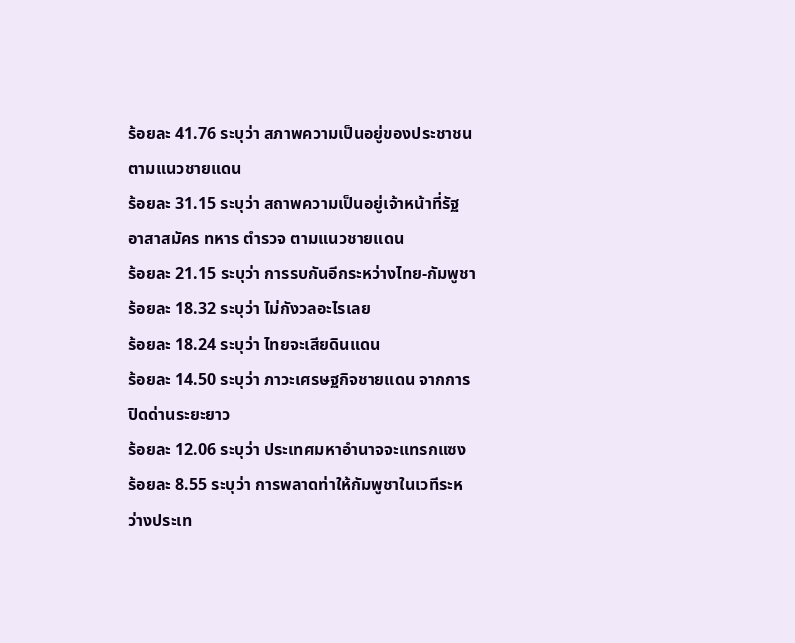ร้อยละ 41.76 ระบุว่า สภาพความเป็นอยู่ของประชาชนตามแนวชายแดน
ร้อยละ 31.15 ระบุว่า สถาพความเป็นอยู่เจ้าหน้าที่รัฐ อาสาสมัคร ทหาร ตำรวจ ตามแนวชายแดน
ร้อยละ 21.15 ระบุว่า การรบกันอีกระหว่างไทย-กัมพูชา
ร้อยละ 18.32 ระบุว่า ไม่กังวลอะไรเลย
ร้อยละ 18.24 ระบุว่า ไทยจะเสียดินแดน
ร้อยละ 14.50 ระบุว่า ภาวะเศรษฐกิจชายแดน จากการปิดด่านระยะยาว
ร้อยละ 12.06 ระบุว่า ประเทศมหาอำนาจจะแทรกแซง
ร้อยละ 8.55 ระบุว่า การพลาดท่าให้กัมพูชาในเวทีระหว่างประเท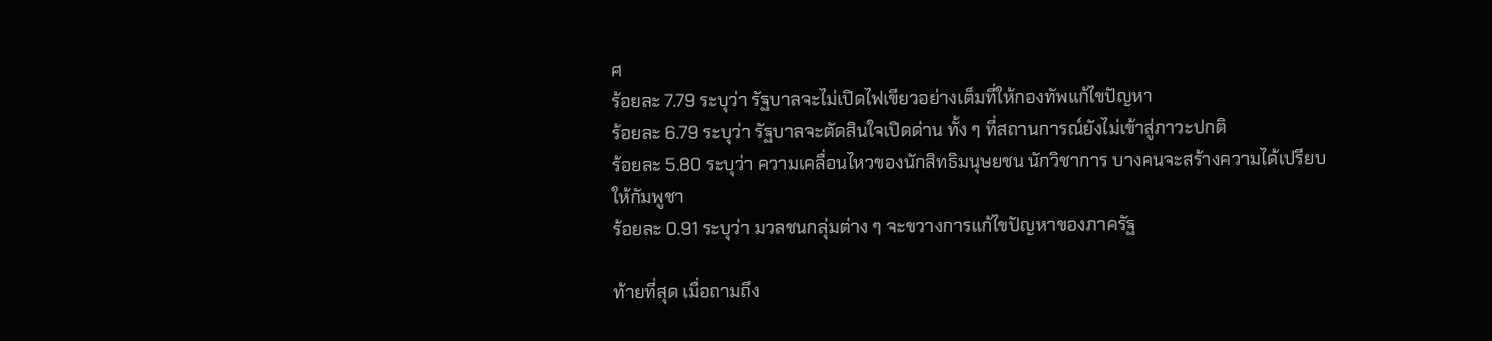ศ
ร้อยละ 7.79 ระบุว่า รัฐบาลจะไม่เปิดไฟเขียวอย่างเต็มที่ให้กองทัพแก้ไขปัญหา
ร้อยละ 6.79 ระบุว่า รัฐบาลจะตัดสินใจเปิดด่าน ทั้ง ๆ ที่สถานการณ์ยังไม่เข้าสู่ภาวะปกติ
ร้อยละ 5.80 ระบุว่า ความเคลื่อนไหวของนักสิทธิมนุษยชน นักวิชาการ บางคนจะสร้างความได้เปรียบให้กัมพูชา
ร้อยละ 0.91 ระบุว่า มวลชนกลุ่มต่าง ๆ จะขวางการแก้ไขปัญหาของภาครัฐ

ท้ายที่สุด เมื่อถามถึง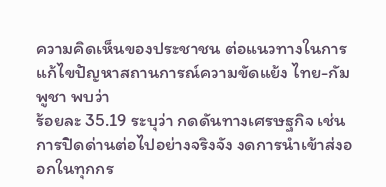ความคิดเห็นของประชาชน ต่อแนวทางในการแก้ไขปัญหาสถานการณ์ความขัดแย้ง ไทย-กัมพูชา พบว่า
ร้อยละ 35.19 ระบุว่า กดดันทางเศรษฐกิจ เช่น การปิดด่านต่อไปอย่างจริงจัง งดการนำเข้าส่งออกในทุกกร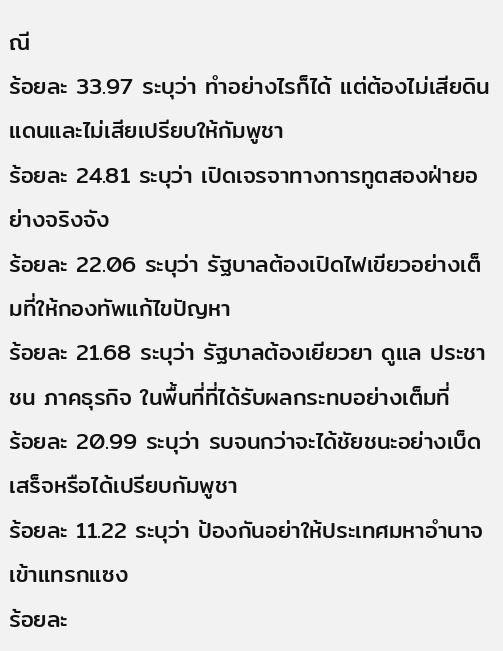ณี
ร้อยละ 33.97 ระบุว่า ทำอย่างไรก็ได้ แต่ต้องไม่เสียดินแดนและไม่เสียเปรียบให้กัมพูชา
ร้อยละ 24.81 ระบุว่า เปิดเจรจาทางการทูตสองฝ่ายอย่างจริงจัง
ร้อยละ 22.06 ระบุว่า รัฐบาลต้องเปิดไฟเขียวอย่างเต็มที่ให้กองทัพแก้ไขปัญหา
ร้อยละ 21.68 ระบุว่า รัฐบาลต้องเยียวยา ดูแล ประชาชน ภาคธุรกิจ ในพื้นที่ที่ได้รับผลกระทบอย่างเต็มที่
ร้อยละ 20.99 ระบุว่า รบจนกว่าจะได้ชัยชนะอย่างเบ็ดเสร็จหรือได้เปรียบกัมพูชา
ร้อยละ 11.22 ระบุว่า ป้องกันอย่าให้ประเทศมหาอำนาจเข้าแทรกแซง
ร้อยละ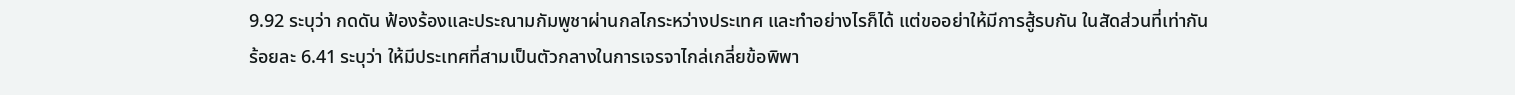9.92 ระบุว่า กดดัน ฟ้องร้องและประณามกัมพูชาผ่านกลไกระหว่างประเทศ และทำอย่างไรก็ได้ แต่ขออย่าให้มีการสู้รบกัน ในสัดส่วนที่เท่ากัน
ร้อยละ 6.41 ระบุว่า ให้มีประเทศที่สามเป็นตัวกลางในการเจรจาไกล่เกลี่ยข้อพิพา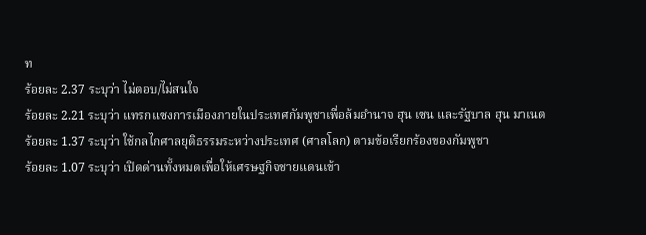ท
ร้อยละ 2.37 ระบุว่า ไม่ตอบ/ไม่สนใจ
ร้อยละ 2.21 ระบุว่า แทรกแซงการเมืองภายในประเทศกัมพูชาเพื่อล้มอำนาจ ฮุน เซน และรัฐบาล ฮุน มาเนต
ร้อยละ 1.37 ระบุว่า ใช้กลไกศาลยุติธรรมระหว่างประเทศ (ศาลโลก) ตามข้อเรียกร้องของกัมพูชา
ร้อยละ 1.07 ระบุว่า เปิดด่านทั้งหมดเพื่อให้เศรษฐกิจชายแดนเข้า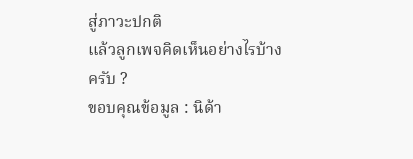สู่ภาวะปกติ
แล้วลูกเพจคิดเห็นอย่างไรบ้างครับ ?
ขอบคุณข้อมูล : นิด้า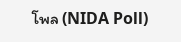โพล (NIDA Poll)